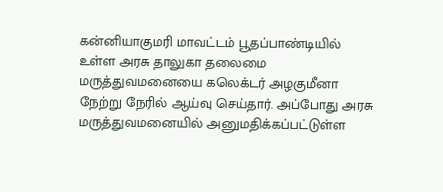கன்னியாகுமரி மாவட்டம் பூதப்பாண்டியில் உள்ள அரசு தாலுகா தலைமை மருத்துவமனையை கலெக்டர் அழகுமீனா நேற்று நேரில் ஆய்வு செய்தார். அப்போது அரசு மருத்துவமனையில் அனுமதிக்கப்பட்டுள்ள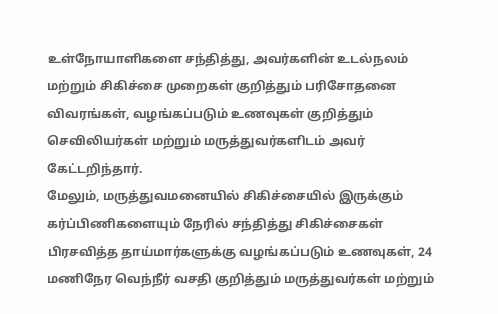உள்நோயாளிகளை சந்தித்து, அவர்களின் உடல்நலம் மற்றும் சிகிச்சை முறைகள் குறித்தும் பரிசோதனை விவரங்கள், வழங்கப்படும் உணவுகள் குறித்தும் செவிலியர்கள் மற்றும் மருத்துவர்களிடம் அவர் கேட்டறிந்தார்.
மேலும், மருத்துவமனையில் சிகிச்சையில் இருக்கும் கர்ப்பிணிகளையும் நேரில் சந்தித்து சிகிச்சைகள் பிரசவித்த தாய்மார்களுக்கு வழங்கப்படும் உணவுகள், 24 மணிநேர வெந்நீர் வசதி குறித்தும் மருத்துவர்கள் மற்றும்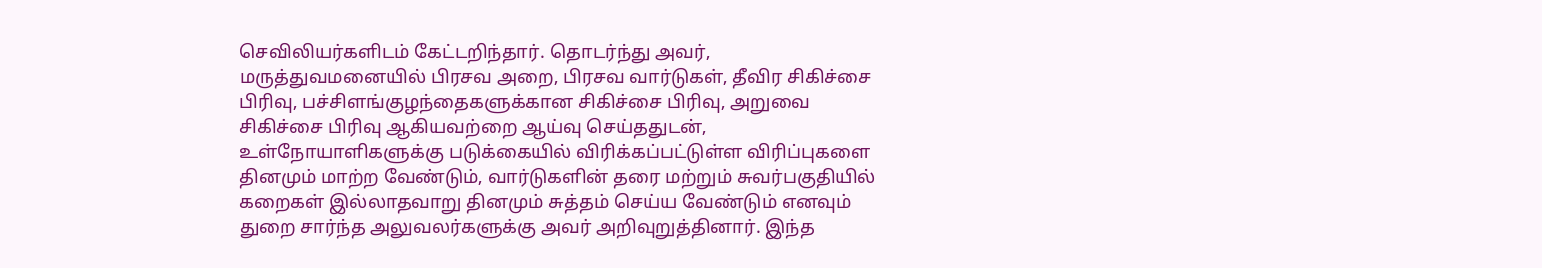செவிலியர்களிடம் கேட்டறிந்தார். தொடர்ந்து அவர், மருத்துவமனையில் பிரசவ அறை, பிரசவ வார்டுகள், தீவிர சிகிச்சை பிரிவு, பச்சிளங்குழந்தைகளுக்கான சிகிச்சை பிரிவு, அறுவை சிகிச்சை பிரிவு ஆகியவற்றை ஆய்வு செய்ததுடன், உள்நோயாளிகளுக்கு படுக்கையில் விரிக்கப்பட்டுள்ள விரிப்புகளை தினமும் மாற்ற வேண்டும், வார்டுகளின் தரை மற்றும் சுவர்பகுதியில் கறைகள் இல்லாதவாறு தினமும் சுத்தம் செய்ய வேண்டும் எனவும் துறை சார்ந்த அலுவலர்களுக்கு அவர் அறிவுறுத்தினார். இந்த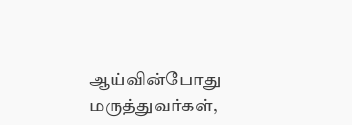ஆய்வின்போது மருத்துவர்கள்,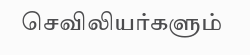செவிலியர்களும்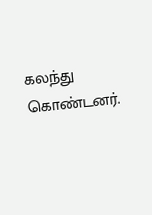கலந்து கொண்டனர்.